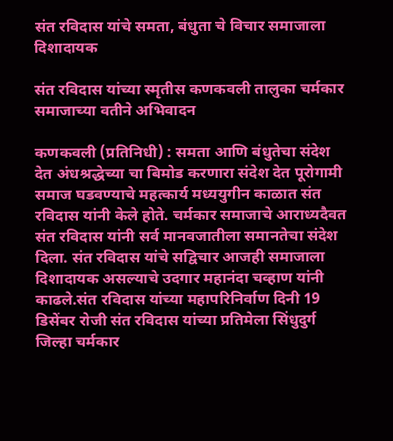संत रविदास यांचे समता, बंधुता चे विचार समाजाला दिशादायक

संत रविदास यांच्या स्मृतीस कणकवली तालुका चर्मकार समाजाच्या वतीने अभिवादन

कणकवली (प्रतिनिधी) : समता आणि बंधुतेचा संदेश देत अंधश्रद्धेच्या चा बिमोड करणारा संदेश देत पूरोगामी समाज घडवण्याचे महत्कार्य मध्ययुगीन काळात संत रविदास यांनी केले होते. चर्मकार समाजाचे आराध्यदैवत संत रविदास यांनी सर्व मानवजातीला समानतेचा संदेश दिला. संत रविदास यांचे सद्विचार आजही समाजाला दिशादायक असल्याचे उदगार महानंदा चव्हाण यांनी काढले.संत रविदास यांच्या महापरिनिर्वाण दिनी 19 डिसेंबर रोजी संत रविदास यांच्या प्रतिमेला सिंधुदुर्ग जिल्हा चर्मकार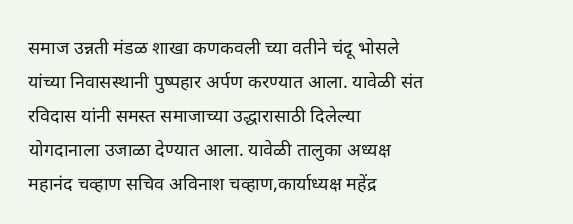समाज उन्नती मंडळ शाखा कणकवली च्या वतीने चंदू भोसले यांच्या निवासस्थानी पुष्पहार अर्पण करण्यात आला. यावेळी संत रविदास यांनी समस्त समाजाच्या उद्धारासाठी दिलेल्या योगदानाला उजाळा देण्यात आला. यावेळी तालुका अध्यक्ष महानंद चव्हाण सचिव अविनाश चव्हाण,कार्याध्यक्ष महेंद्र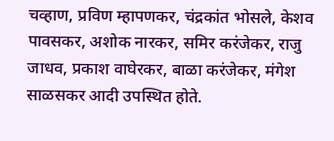चव्हाण, प्रविण म्हापणकर, चंद्रकांत भोसले, केशव पावसकर, अशोक नारकर, समिर करंजेकर, राजु जाधव, प्रकाश वाघेरकर, बाळा करंजेकर, मंगेश साळसकर आदी उपस्थित होते.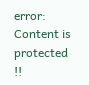error: Content is protected !!